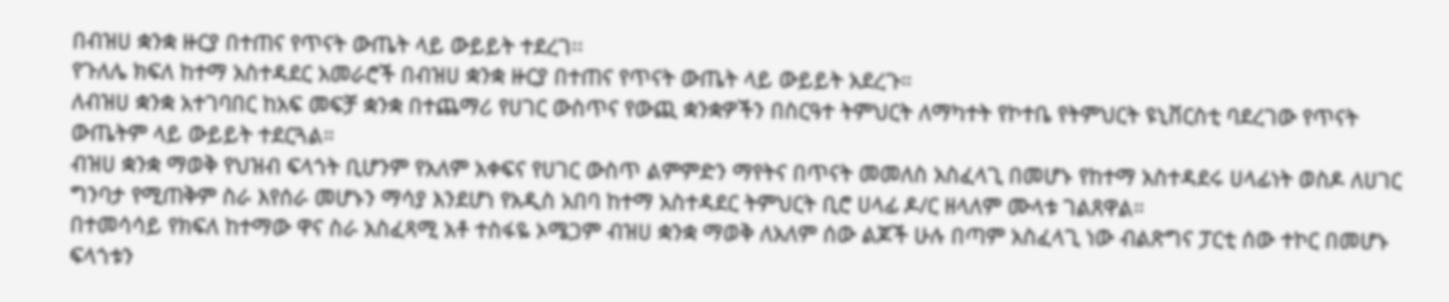በብዝሀ ቋንቋ ዙርያ በተጠና የጥናት ውጤት ላይ ውይይት ተደረገ፡፡
የጉለሌ ክፍለ ከተማ አስተዳደር አመራሮች በብዝሀ ቋንቋ ዙርያ በተጠና የጥናት ውጤት ላይ ውይይት አደረጉ።
ለብዝሀ ቋንቋ አተገባበር ከአፍ መፍቻ ቋንቋ በተጨማሪ የሀገር ውስጥና የውጪ ቋንቋዎችን በስርዓተ ትምህርት ለማካተት የኮተቤ የትምህርት ዩኒቨርስቲ ባደረገው የጥናት ውጤትም ላይ ውይይት ተደርጓል።
ብዝሀ ቋንቋ ማወቅ የህዝብ ፍላጎት ቢሆንም የአለም አቀፍና የሀገር ውስጥ ልምምድን ማየትና በጥናት መመለስ አስፈላጊ በመሆኑ የከተማ አስተዳደሩ ሀላፊነት ወስዶ ለሀገር ግንባታ የሚጠቅም ስራ እየሰራ መሆኑን ማሳያ እንደሆነ የአዲስ አበባ ከተማ አስተዳደር ትምህርት ቢሮ ሀላፊ ዶ/ር ዘላለም ሙላቱ ገልጸዋል።
በተመሳሳይ የክፍለ ከተማው ዋና ስራ አስፈጻሚ አቶ ተስፋዬ ኦሜጋም ብዝሀ ቋንቋ ማወቅ ለአለም ሰው ልጆች ሁሉ በጣም አስፈላጊ ነው ብልጽግና ፓርቲ ሰው ተኮር በመሆኑ ፍላጎቱን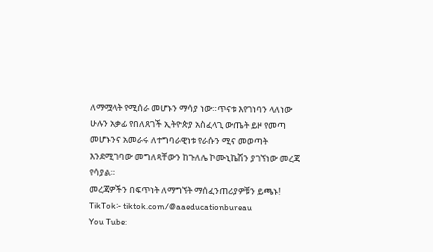ለማሟላት የሚሰራ መሆኑን ማሳያ ነው።ጥናቱ እየገነባን ላለነው ሁሉን አቃፊ የበለጸገች ኢትዮጵያ አስፈላጊ ውጤት ይዞ የመጣ መሆኑንና አመራሩ ለተግባራዊነቱ የራሱን ሚና መወጣት እንደሚገባው መግለጻቸውን ከጉለሌ ኮሙኒኬሽን ያገኘነው መረጃ የሳያል።
መረጃዎችን በፍጥነት ለማግኘት ማሰፈንጠሪያዎቹን ይጫኑ!
TikTok፡- tiktok.com/@aaeducationbureau
You Tube: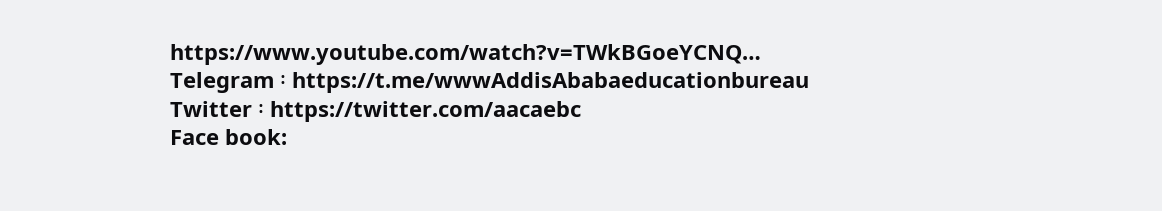https://www.youtube.com/watch?v=TWkBGoeYCNQ…
Telegram ፡ https://t.me/wwwAddisAbabaeducationbureau
Twitter ፡ https://twitter.com/aacaebc
Face book: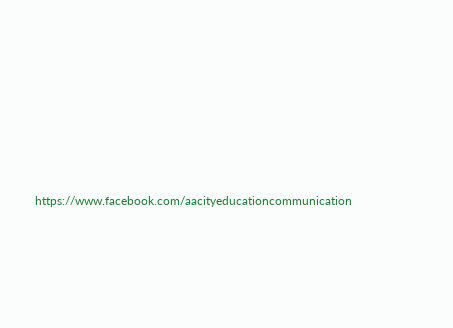https://www.facebook.com/aacityeducationcommunication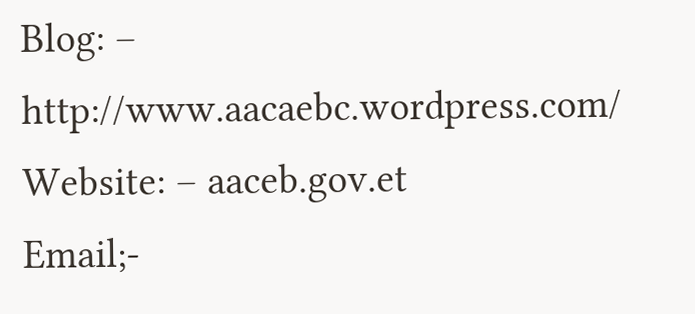Blog: – http://www.aacaebc.wordpress.com/
Website: – aaceb.gov.et
Email;-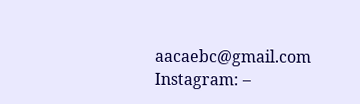aacaebc@gmail.com
Instagram: –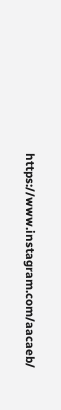https://www.instagram.com/aacaeb/